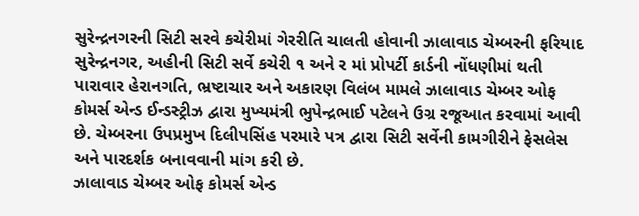સુરેન્દ્રનગરની સિટી સરવે કચેરીમાં ગેરરીતિ ચાલતી હોવાની ઝાલાવાડ ચેમ્બરની ફરિયાદ
સુરેન્દ્રનગર, અહીની સિટી સર્વે કચેરી ૧ અને ર માં પ્રોપર્ટી કાર્ડની નોંધણીમાં થતી પારાવાર હેરાનગતિ, ભ્રષ્ટાચાર અને અકારણ વિલંબ મામલે ઝાલાવાડ ચેમ્બર ઓફ કોમર્સ એન્ડ ઈન્ડસ્ટ્રીઝ દ્વારા મુખ્યમંત્રી ભુપેન્દ્રભાઈ પટેલને ઉગ્ર રજૂઆત કરવામાં આવી છે. ચેમ્બરના ઉપપ્રમુખ દિલીપસિંહ પરમારે પત્ર દ્વારા સિટી સર્વેની કામગીરીને ફેસલેસ અને પારદર્શક બનાવવાની માંગ કરી છે.
ઝાલાવાડ ચેમ્બર ઓફ કોમર્સ એન્ડ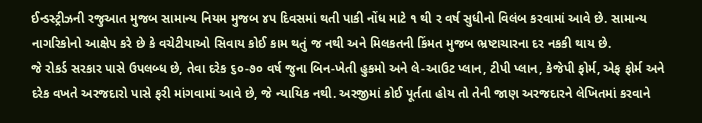ઈન્ડસ્ટ્રીઝની રજુઆત મુજબ સામાન્ય નિયમ મુજબ ૪પ દિવસમાં થતી પાકી નોંધ માટે ૧ થી ર વર્ષ સુધીનો વિલંબ કરવામાં આવે છે. સામાન્ય નાગરિકોનો આક્ષેપ કરે છે કે વચેટીયાઓ સિવાય કોઈ કામ થતું જ નથી અને મિલકતની કિંમત મુજબ ભ્રષ્ટાચારના દર નકકી થાય છે.
જે રોકર્ડ સરકાર પાસે ઉપલબ્ધ છે, તેવા દરેક ૬૦-૭૦ વર્ષ જુના બિન-ખેતી હુકમો અને લે-આઉટ પ્લાન, ટીપી પ્લાન, કેજેપી ફોર્મ, એફ ફોર્મ અને દરેક વખતે અરજદારો પાસે ફરી માંગવામાં આવે છે, જે ન્યાયિક નથી. અરજીમાં કોઈ પૂર્તતા હોય તો તેની જાણ અરજદારને લેખિતમાં કરવાને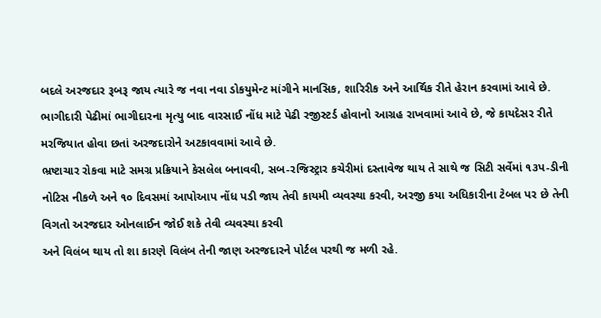બદલે અરજદાર રૂબરૂ જાય ત્યારે જ નવા નવા ડોકયુમેન્ટ માંગીને માનસિક, શારિરીક અને આર્થિક રીતે હેરાન કરવામાં આવે છે.
ભાગીદારી પેઢીમાં ભાગીદારના મૃત્યુ બાદ વારસાઈ નોંધ માટે પેઢી રજીસ્ટર્ડ હોવાનો આગ્રહ રાખવામાં આવે છે, જે કાયદેસર રીતે મરજિયાત હોવા છતાં અરજદારોને અટકાવવામાં આવે છે.
ભ્રષ્ટાચાર રોકવા માટે સમગ્ર પ્રક્રિયાને કેસલેલ બનાવવી, સબ-રજિસ્ટ્રાર કચેરીમાં દસ્તાવેજ થાય તે સાથે જ સિટી સર્વેમાં ૧૩પ-ડીની નોટિસ નીકળે અને ૧૦ દિવસમાં આપોઆપ નોંધ પડી જાય તેવી કાયમી વ્યવસ્થા કરવી, અરજી કયા અધિકારીના ટેબલ પર છે તેની વિગતો અરજદાર ઓનલાઈન જોઈ શકે તેવી વ્યવસ્થા કરવી
અને વિલંબ થાય તો શા કારણે વિલંબ તેની જાણ અરજદારને પોર્ટલ પરથી જ મળી રહે.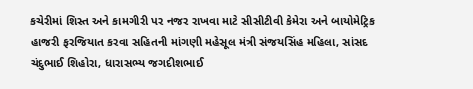કચેરીમાં શિસ્ત અને કામગીરી પર નજર રાખવા માટે સીસીટીવી કેમેરા અને બાયોમેટ્રિક હાજરી ફરજિયાત કરવા સહિતની માંગણી મહેસૂલ મંત્રી સંજયસિંહ મહિલા, સાંસદ ચંદુભાઈ શિહોરા, ધારાસભ્ય જગદીશભાઈ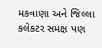મકવાણા અને જિલ્લા કલેકટર સમક્ષ પણ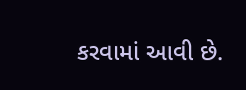કરવામાં આવી છે.